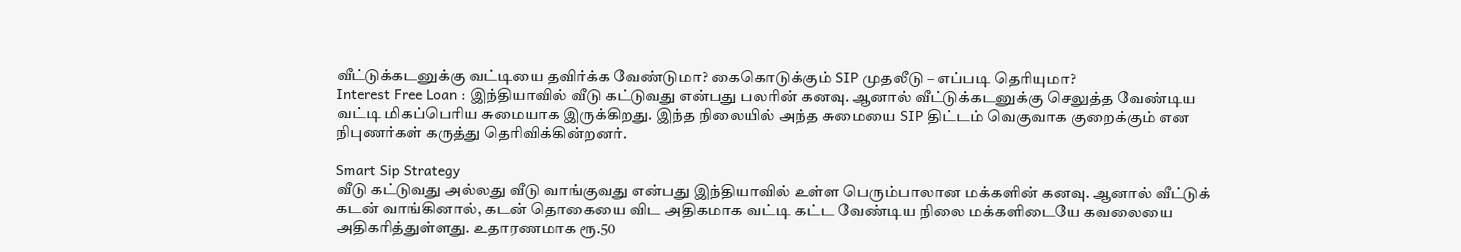வீட்டுக்கடனுக்கு வட்டியை தவிர்க்க வேண்டுமா? கைகொடுக்கும் SIP முதலீடு – எப்படி தெரியுமா?
Interest Free Loan : இந்தியாவில் வீடு கட்டுவது என்பது பலரின் கனவு. ஆனால் வீட்டுக்கடனுக்கு செலுத்த வேண்டிய வட்டி மிகப்பெரிய சுமையாக இருக்கிறது. இந்த நிலையில் அந்த சுமையை SIP திட்டம் வெகுவாக குறைக்கும் என நிபுணர்கள் கருத்து தெரிவிக்கின்றனர்.

Smart Sip Strategy
வீடு கட்டுவது அல்லது வீடு வாங்குவது என்பது இந்தியாவில் உள்ள பெரும்பாலான மக்களின் கனவு. ஆனால் வீட்டுக் கடன் வாங்கினால், கடன் தொகையை விட அதிகமாக வட்டி கட்ட வேண்டிய நிலை மக்களிடையே கவலையை அதிகரித்துள்ளது. உதாரணமாக ரூ.50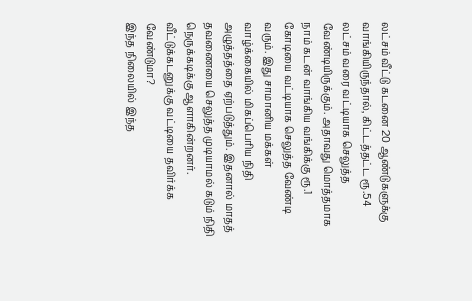லட்சம் வீட்டு கடனை 20 ஆண்டுகளுக்கு வாங்கியிருந்தால், கிட்டத்தட்ட ரூ.54 லட்சம் வரை வட்டியாக செலுத்த வேண்டியிருக்கும். அதாவது மொத்தமாக நாம் கடன் வாங்கிய வங்கிக்கு ரூ.1 கோடியை வட்டியாக செலுத்த வேண்டி வரும். இது சாமானிய மக்கள் வாழ்க்கையில் மிகப்பெரிய நிதி அழுத்தத்தை ஏற்படுத்தும். இதனால் மாதத் தவணையை செலுத்த முடியாமல் கடும் நிதி நெருக்கடிக்கு ஆளாகின்றனர்.
வீட்டுக்கடனுக்கு வட்டியை தவிர்க்க வேண்டுமா?
இந்த நிலையில் இந்த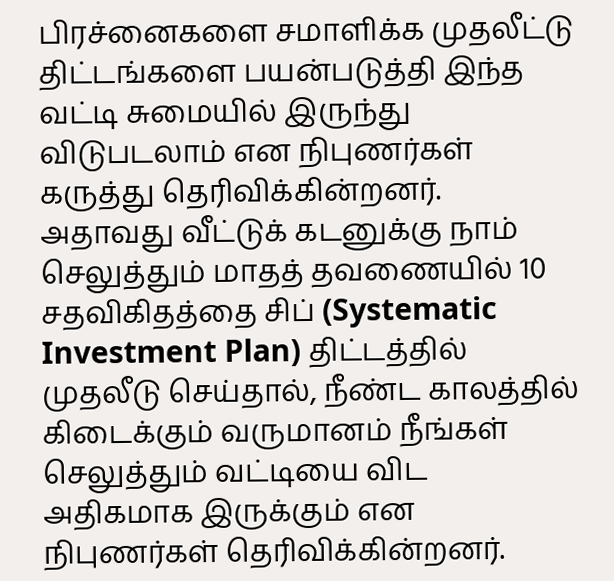பிரச்னைகளை சமாளிக்க முதலீட்டு திட்டங்களை பயன்படுத்தி இந்த வட்டி சுமையில் இருந்து விடுபடலாம் என நிபுணர்கள் கருத்து தெரிவிக்கின்றனர். அதாவது வீட்டுக் கடனுக்கு நாம் செலுத்தும் மாதத் தவணையில் 10 சதவிகிதத்தை சிப் (Systematic Investment Plan) திட்டத்தில் முதலீடு செய்தால், நீண்ட காலத்தில் கிடைக்கும் வருமானம் நீங்கள் செலுத்தும் வட்டியை விட அதிகமாக இருக்கும் என நிபுணர்கள் தெரிவிக்கின்றனர்.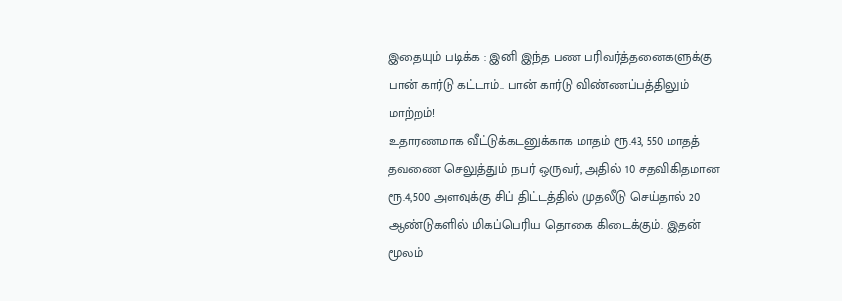இதையும் படிக்க : இனி இந்த பண பரிவர்த்தனைகளுக்கு பான் கார்டு கட்டாம்.. பான் கார்டு விண்ணப்பத்திலும் மாற்றம்!
உதாரணமாக வீட்டுக்கடனுக்காக மாதம் ரூ.43, 550 மாதத் தவணை செலுத்தும் நபர் ஒருவர், அதில் 10 சதவிகிதமான ரூ.4,500 அளவுக்கு சிப் திட்டத்தில் முதலீடு செய்தால் 20 ஆண்டுகளில் மிகப்பெரிய தொகை கிடைக்கும். இதன் மூலம்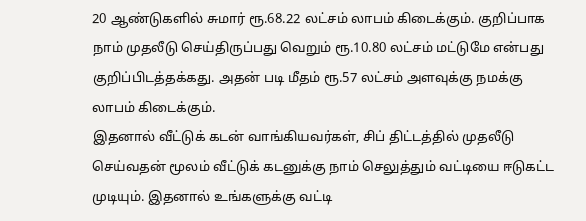20 ஆண்டுகளில் சுமார் ரூ.68.22 லட்சம் லாபம் கிடைக்கும். குறிப்பாக நாம் முதலீடு செய்திருப்பது வெறும் ரூ.10.80 லட்சம் மட்டுமே என்பது குறிப்பிடத்தக்கது. அதன் படி மீதம் ரூ.57 லட்சம் அளவுக்கு நமக்கு லாபம் கிடைக்கும்.
இதனால் வீட்டுக் கடன் வாங்கியவர்கள், சிப் திட்டத்தில் முதலீடு செய்வதன் மூலம் வீட்டுக் கடனுக்கு நாம் செலுத்தும் வட்டியை ஈடுகட்ட முடியும். இதனால் உங்களுக்கு வட்டி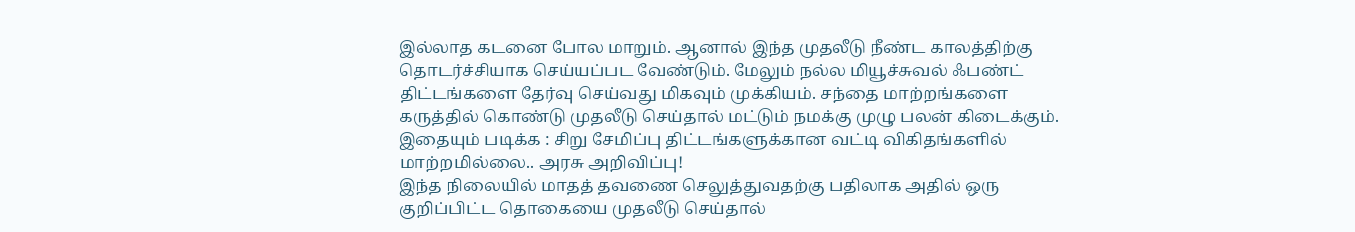இல்லாத கடனை போல மாறும். ஆனால் இந்த முதலீடு நீண்ட காலத்திற்கு தொடர்ச்சியாக செய்யப்பட வேண்டும். மேலும் நல்ல மியூச்சுவல் ஃபண்ட் திட்டங்களை தேர்வு செய்வது மிகவும் முக்கியம். சந்தை மாற்றங்களை கருத்தில் கொண்டு முதலீடு செய்தால் மட்டும் நமக்கு முழு பலன் கிடைக்கும்.
இதையும் படிக்க : சிறு சேமிப்பு திட்டங்களுக்கான வட்டி விகிதங்களில் மாற்றமில்லை.. அரசு அறிவிப்பு!
இந்த நிலையில் மாதத் தவணை செலுத்துவதற்கு பதிலாக அதில் ஒரு குறிப்பிட்ட தொகையை முதலீடு செய்தால்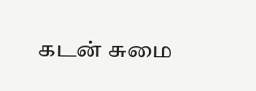கடன் சுமை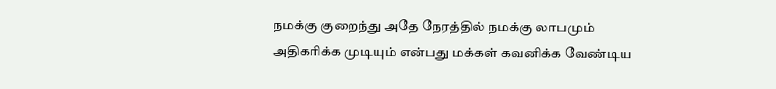நமக்கு குறைந்து அதே நேரத்தில் நமக்கு லாபமும் அதிகரிக்க முடியும் என்பது மக்கள் கவனிக்க வேண்டிய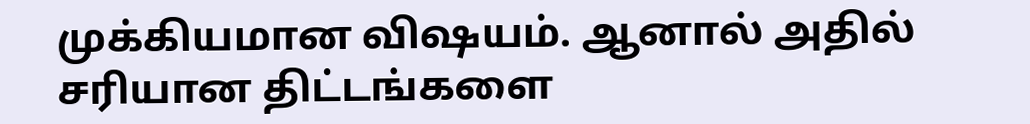முக்கியமான விஷயம். ஆனால் அதில் சரியான திட்டங்களை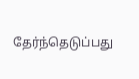தேர்ந்தெடுப்பது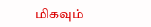மிகவும்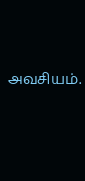அவசியம்.